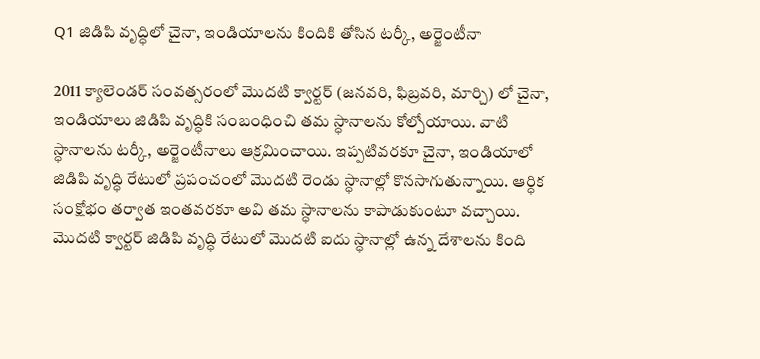Q1 జిడిపి వృద్ధిలో చైనా, ఇండియాలను కిందికి తోసిన టర్కీ, అర్జెంటీనా

2011 క్యాలెండర్ సంవత్సరంలో మొదటి క్వార్టర్ (జనవరి, ఫిబ్రవరి, మార్చి) లో చైనా, ఇండియాలు జిడిపి వృద్ధికి సంబంధించి తమ స్ధానాలను కోల్పోయాయి. వాటి స్ధానాలను టర్కీ, అర్జెంటీనాలు ఆక్రమించాయి. ఇప్పటివరకూ చైనా, ఇండియాలో జిడిపి వృద్ధి రేటులో ప్రపంచంలో మొదటి రెండు స్ధానాల్లో కొనసాగుతున్నాయి. ఆర్ధిక సంక్షోభం తర్వాత ఇంతవరకూ అవి తమ స్ధానాలను కాపాడుకుంటూ వచ్చాయి. మొదటి క్వార్టర్ జిడిపి వృద్ధి రేటులో మొదటి ఐదు స్ధానాల్లో ఉన్న దేశాలను కింది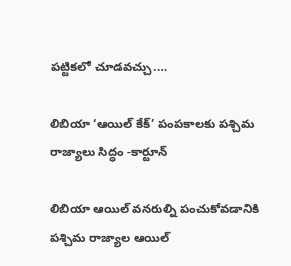పట్టికలో చూడవచ్చు.…

లిబియా ‘ఆయిల్ కేక్’ పంపకాలకు పశ్చిమ రాజ్యాలు సిద్ధం -కార్టూన్

లిబియా ఆయిల్ వనరుల్ని పంచుకోవడానికి పశ్చిమ రాజ్యాల ఆయిల్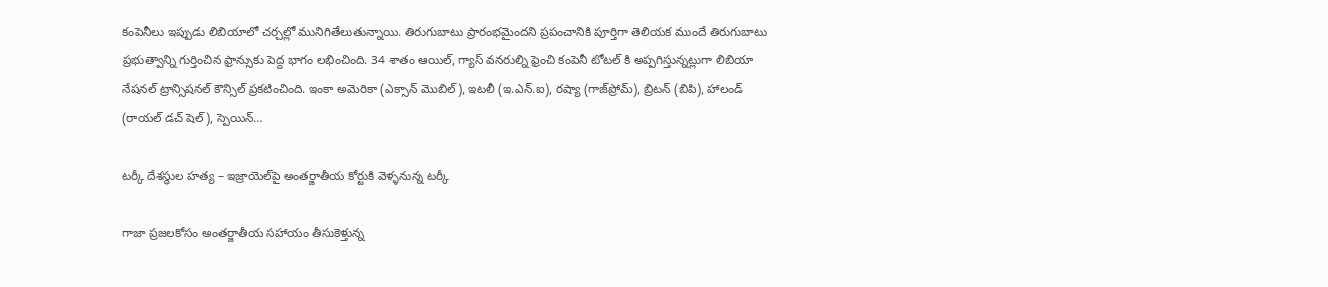కంపెనీలు ఇప్పుడు లిబియాలో చర్చల్లో మునిగితేలుతున్నాయి. తిరుగుబాటు ప్రారంభమైందని ప్రపంచానికి పూర్తిగా తెలియక ముందే తిరుగుబాటు ప్రభుత్వాన్ని గుర్తించిన ఫ్రాన్సుకు పెద్ద భాగం లభించింది. 34 శాతం ఆయిల్, గ్యాస్ వనరుల్ని ఫ్రెంచి కంపెనీ టోటల్ కి అప్పగిస్తున్నట్లుగా లిబియా నేషనల్ ట్రాన్సిషనల్ కౌన్సిల్ ప్రకటించింది. ఇంకా అమెరికా (ఎక్సాన్ మొబిల్), ఇటలీ (ఇ.ఎన్.ఐ), రష్యా (గాజ్‌ప్రోమ్), బ్రిటన్ (బిపి), హాలండ్ (రాయల్ డచ్ షెల్), స్పెయిన్…

టర్కీ దేశస్ధుల హత్య – ఇజ్రాయెల్‌పై అంతర్జాతీయ కోర్టుకి వెళ్ళనున్న టర్కీ

గాజా ప్రజలకోసం అంతర్జాతీయ సహాయం తీసుకెళ్తున్న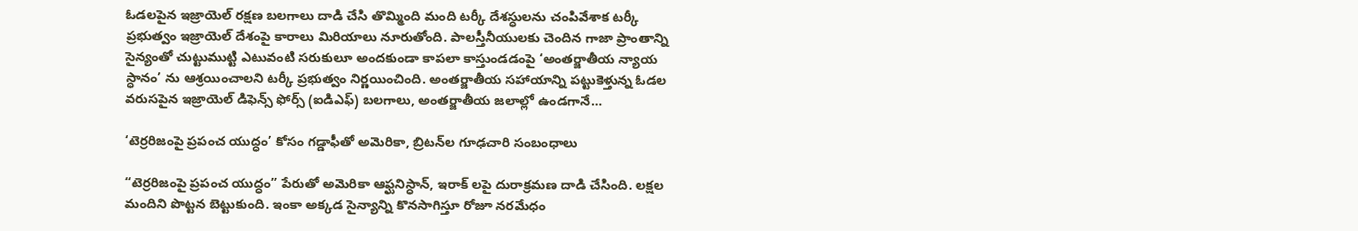ఓడలపైన ఇజ్రాయెల్ రక్షణ బలగాలు దాడి చేసి తొమ్మింది మంది టర్కీ దేశస్ధులను చంపివేశాక టర్కీ ప్రభుత్వం ఇజ్రాయెల్ దేశంపై కారాలు మిరియాలు నూరుతోంది. పాలస్తీనీయులకు చెందిన గాజా ప్రాంతాన్ని సైన్యంతో చుట్టుముట్టి ఎటువంటి సరుకులూ అందకుండా కాపలా కాస్తుండడంపై ‘అంతర్జాతీయ న్యాయ స్ధానం’ ను ఆశ్రయించాలని టర్కీ ప్రభుత్వం నిర్ణయించింది. అంతర్జాతీయ సహాయాన్ని పట్టుకెళ్తున్న ఓడల వరుసపైన ఇజ్రాయెల్ డిఫెన్స్ ఫోర్స్ (ఐడిఎఫ్) బలగాలు, అంతర్జాతీయ జలాల్లో ఉండగానే…

‘టెర్రరిజంపై ప్రపంచ యుద్ధం’ కోసం గడ్డాఫీతో అమెరికా, బ్రిటన్‌ల గూఢచారి సంబంధాలు

“టెర్రరిజంపై ప్రపంచ యుద్ధం” పేరుతో అమెరికా ఆఫ్ఘనిస్ధాన్, ఇరాక్ లపై దురాక్రమణ దాడి చేసింది. లక్షల మందిని పొట్టన బెట్టుకుంది. ఇంకా అక్కడ సైన్యాన్ని కొనసాగిస్తూ రోజూ నరమేధం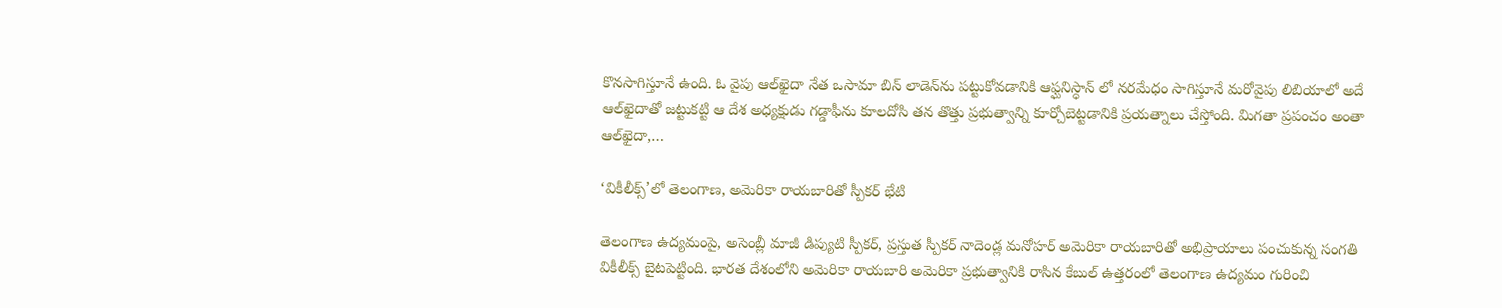కొనసాగిస్తూనే ఉంది. ఓ వైపు ఆల్‌ఖైదా నేత ఒసామా బిన్ లాడెన్‌ను పట్టుకోవడానికి ఆఫ్ఘనిస్ధాన్ లో నరమేధం సాగిస్తూనే మరోవైపు లిబియాలో అదే ఆల్‌ఖైదాతో జట్టుకట్టి ఆ దేశ అధ్యక్షుడు గడ్డాఫీను కూలదోసి తన తొత్తు ప్రభుత్వాన్ని కూర్చోబెట్టడానికి ప్రయత్నాలు చేస్తోంది. మిగతా ప్రపంచం అంతా ఆల్‌ఖైదా,…

‘వికీలీక్స్’లో తెలంగాణ, అమెరికా రాయబారితో స్పీకర్ భేటి

తెలంగాణ ఉద్యమంపై, అసెంబ్లీ మాజీ డిప్యుటి స్పీకర్, ప్రస్తుత స్పీకర్ నాదెండ్ల మనోహర్ అమెరికా రాయబారితో అభిప్రాయాలు పంచుకున్న సంగతి వికీలీక్స్ బైటపెట్టింది. భారత దేశంలోని అమెరికా రాయబారి అమెరికా ప్రభుత్వానికి రాసిన కేబుల్ ఉత్తరంలో తెలంగాణ ఉద్యమం గురించి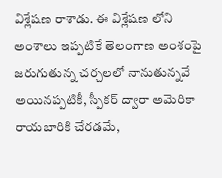విశ్లేషణ రాశాడు. ఈ విశ్లేషణ లోని అంశాలు ఇప్పటికే తెలంగాణ అంశంపై జరుగుతున్న చర్చలలో నానుతున్నవే అయినప్పటికీ, స్పీకర్ ద్వారా అమెరికా రాయబారికి చేరడమే,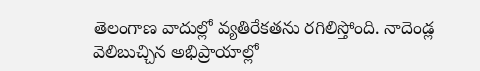తెలంగాణ వాదుల్లో వ్యతిరేకతను రగిలిస్తోంది. నాదెండ్ల వెలిబుచ్చిన అభిప్రాయాల్లో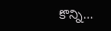కొన్ని…